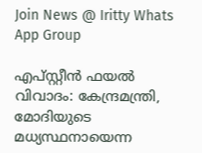Join News @ Iritty Whats App Group

എപ്സ്റ്റീന്‍ ഫയല്‍ വിവാദം: കേന്ദ്രമന്ത്രി, മോദിയുടെ മധ്യസ്ഥനായെന്ന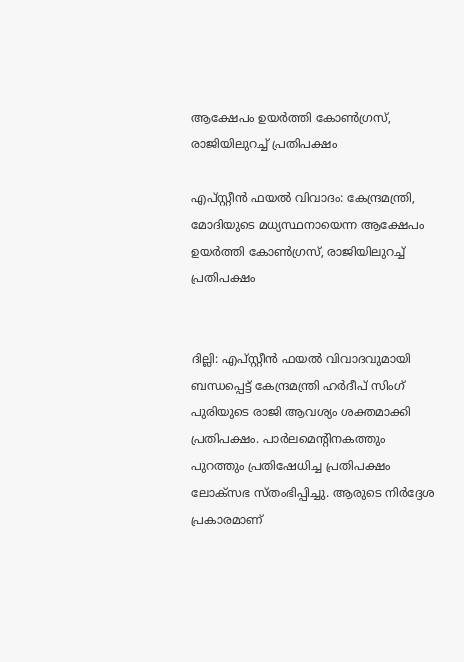ആക്ഷേപം ഉയർത്തി കോണ്‍ഗ്രസ്, രാജിയിലുറച്ച് പ്രതിപക്ഷം

എപ്സ്റ്റീന്‍ ഫയല്‍ വിവാദം: കേന്ദ്രമന്ത്രി, മോദിയുടെ മധ്യസ്ഥനായെന്ന ആക്ഷേപം ഉയർത്തി കോണ്‍ഗ്രസ്, രാജിയിലുറച്ച് പ്രതിപക്ഷം


ദില്ലി: എപ്സ്റ്റീന്‍ ഫയല്‍ വിവാദവുമായി ബന്ധപ്പെട്ട് കേന്ദ്രമന്ത്രി ഹര്‍ദീപ് സിംഗ് പുരിയുടെ രാജി ആവശ്യം ശക്തമാക്കി പ്രതിപക്ഷം. പാര്‍ലമെന്‍റിനകത്തും പുറത്തും പ്രതിഷേധിച്ച പ്രതിപക്ഷം ലോക്സഭ സ്തംഭിപ്പിച്ചു. ആരുടെ നിര്‍ദ്ദേശ പ്രകാരമാണ്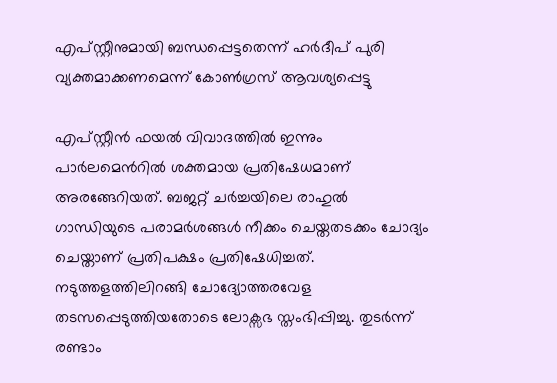എപ്സ്റ്റീനുമായി ബന്ധപ്പെട്ടതെന്ന് ഹര്‍ദീപ് പുരി വ്യക്തമാക്കണമെന്ന് കോണ്‍ഗ്രസ് ആവശ്യപ്പെട്ടു

എപ്സ്റ്റീന്‍ ഫയല്‍ വിവാദത്തില്‍ ഇന്നും പാര്‍ലമെന്‍റിൽ ശക്തമായ പ്രതിഷേധമാണ് അരങ്ങേറിയത്. ബജറ്റ് ചര്‍ച്ചയിലെ രാഹുല്‍ ഗാന്ധിയുടെ പരാമര്‍ശങ്ങള്‍ നീക്കം ചെയ്തതടക്കം ചോദ്യം ചെയ്താണ് പ്രതിപക്ഷം പ്രതിഷേധിച്ചത്. നടുത്തളത്തിലിറങ്ങി ചോദ്യോത്തരവേള തടസപ്പെടുത്തിയതോടെ ലോക്സഭ സ്തംഭിപ്പിച്ചു. തുടര്‍ന്ന് രണ്ടാം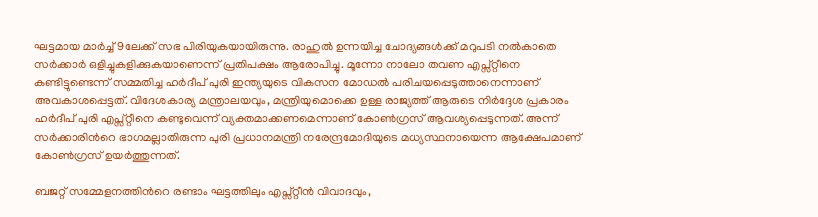ഘട്ടമായ മാര്‍ച്ച് 9ലേക്ക് സഭ പിരിയുകയായിരുന്നു. രാഹുല്‍ ഉന്നയിച്ച ചോദ്യങ്ങള്‍ക്ക് മറുപടി നല്‍കാതെ സര്‍ക്കാര്‍ ഒളിച്ചുകളിക്കുകയാണെന്ന് പ്രതിപക്ഷം ആരോപിച്ചു. മൂന്നോ നാലോ തവണ എപ്സ്റ്റീനെ കണ്ടിട്ടുണ്ടെന്ന് സമ്മതിച്ച ഹര്‍ദീപ് പുരി ഇന്ത്യയുടെ വികസന മോഡല്‍ പരിചയപ്പെടുത്താനെന്നാണ് അവകാശപ്പെട്ടത്. വിദേശകാര്യ മന്ത്രാലയവും, മന്ത്രിയുമൊക്കെ ഉള്ള രാജ്യത്ത് ആരുടെ നിര്‍ദ്ദേശ പ്രകാരം ഹര്‍ദീപ് പുരി എപ്സ്റ്റീനെ കണ്ടുവെന്ന് വ്യക്തമാക്കണമെന്നാണ് കോണ്‍ഗ്രസ് ആവശ്യപ്പെടുന്നത്. അന്ന് സര്‍ക്കാരിന്‍റെ ഭാഗമല്ലാതിരുന്ന പുരി പ്രധാനമന്ത്രി നരേന്ദ്രമോദിയുടെ മധ്യസ്ഥനായെന്ന ആക്ഷേപമാണ് കോണ്‍ഗ്രസ് ഉയര്‍ത്തുന്നത്.

ബജറ്റ് സമ്മേളനത്തിന്‍റെ രണ്ടാം ഘട്ടത്തിലും എപ്സ്റ്റീന്‍ വിവാദവും,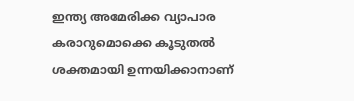ഇന്ത്യ അമേരിക്ക വ്യാപാര കരാറുമൊക്കെ കൂടുതല്‍ ശക്തമായി ഉന്നയിക്കാനാണ്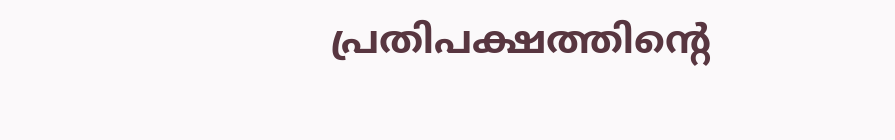പ്രതിപക്ഷത്തിന്‍റെ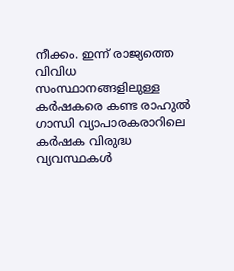നീക്കം. ഇന്ന് രാജ്യത്തെ വിവിധ സംസ്ഥാനങ്ങളിലുള്ള കര്‍ഷകരെ കണ്ട രാഹുല്‍ ഗാന്ധി വ്യാപാരകരാറിലെ കര്‍ഷക വിരുദ്ധ വ്യവസ്ഥകള്‍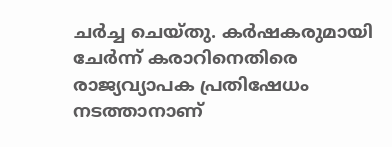ചര്‍ച്ച ചെയ്തു. കര്‍ഷകരുമായി ചേര്‍ന്ന് കരാറിനെതിരെ രാജ്യവ്യാപക പ്രതിഷേധം നടത്താനാണ്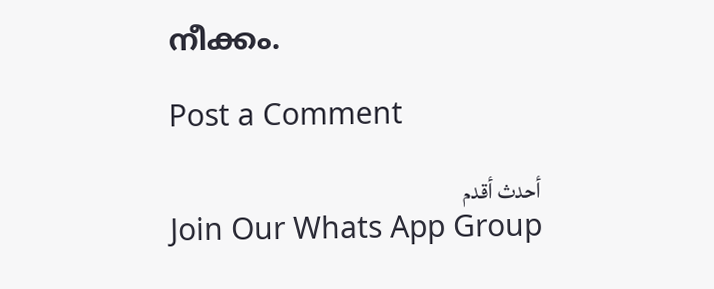നീക്കം.

Post a Comment

أحدث أقدم
Join Our Whats App Group